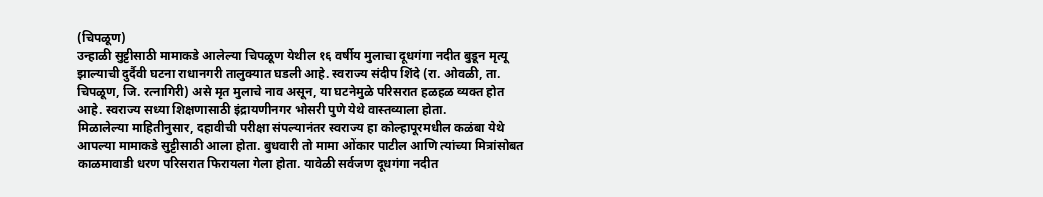(चिपळूण)
उन्हाळी सुट्टीसाठी मामाकडे आलेल्या चिपळूण येथील १६ वर्षीय मुलाचा दूधगंगा नदीत बुडून मृत्यू झाल्याची दुर्दैवी घटना राधानगरी तालुक्यात घडली आहे. स्वराज्य संदीप शिंदे (रा. ओवळी, ता. चिपळूण, जि. रत्नागिरी) असे मृत मुलाचे नाव असून, या घटनेमुळे परिसरात हळहळ व्यक्त होत आहे. स्वराज्य सध्या शिक्षणासाठी इंद्रायणीनगर भोसरी पुणे येथे वास्तव्याला होता.
मिळालेल्या माहितीनुसार, दहावीची परीक्षा संपल्यानंतर स्वराज्य हा कोल्हापूरमधील कळंबा येथे आपल्या मामाकडे सुट्टीसाठी आला होता. बुधवारी तो मामा ओंकार पाटील आणि त्यांच्या मित्रांसोबत काळमावाडी धरण परिसरात फिरायला गेला होता. यावेळी सर्वजण दूधगंगा नदीत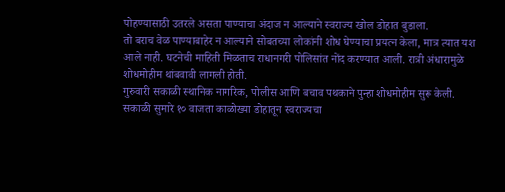पोहण्यासाठी उतरले असता पाण्याचा अंदाज न आल्याने स्वराज्य खोल डोहात बुडाला.
तो बराच वेळ पाण्याबाहेर न आल्याने सोबतच्या लोकांनी शोध घेण्याचा प्रयत्न केला, मात्र त्यात यश आले नाही. घटनेची माहिती मिळताच राधानगरी पोलिसांत नोंद करण्यात आली. रात्री अंधारामुळे शोधमोहीम थांबवावी लागली होती.
गुरुवारी सकाळी स्थानिक नागरिक, पोलीस आणि बचाव पथकाने पुन्हा शोधमोहीम सुरू केली. सकाळी सुमारे १० वाजता काळोख्या डोहातून स्वराज्यचा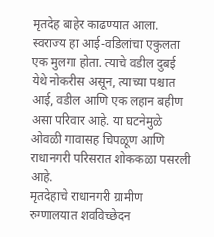मृतदेह बाहेर काढण्यात आला.
स्वराज्य हा आई-वडिलांचा एकुलता एक मुलगा होता. त्याचे वडील दुबई येथे नोकरीस असून, त्याच्या पश्चात आई, वडील आणि एक लहान बहीण असा परिवार आहे. या घटनेमुळे ओवळी गावासह चिपळूण आणि राधानगरी परिसरात शोककळा पसरली आहे.
मृतदेहाचे राधानगरी ग्रामीण रुग्णालयात शवविच्छेदन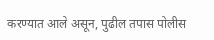करण्यात आले असून, पुढील तपास पोलीस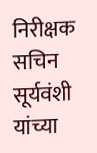निरीक्षक सचिन सूर्यवंशी यांच्या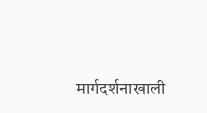मार्गदर्शनाखाली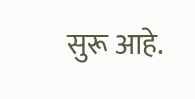सुरू आहे.